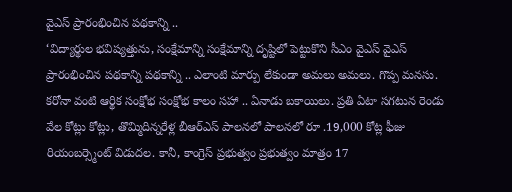వైఎస్ ప్రారంభించిన పథకాన్ని ..
‘విద్యార్థుల భవిష్యత్తును, సంక్షేమాన్ని సంక్షేమాన్ని దృష్టిలో పెట్టుకొని సీఎం వైఎస్ వైఎస్ ప్రారంభించిన పథకాన్ని పథకాన్ని .. ఎలాంటి మార్పు లేకుండా అమలు అమలు. గొప్ప మనసు. కరోనా వంటి ఆర్థిక సంక్షోభ సంక్షోభ కాలం సహా .. ఏనాడు బకాయిలు. ప్రతి ఏటా సగటున రెండు వేల కోట్లు కోట్లు, తొమ్మిదిన్నరేళ్ల బీఆర్ఎస్ పాలనలో పాలనలో రూ .19,000 కోట్ల ఫీజు రియంబర్స్మెంట్ విడుదల. కానీ, కాంగ్రెస్ ప్రభుత్వం ప్రభుత్వం మాత్రం 17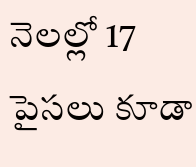నెలల్లో 17 పైసలు కూడా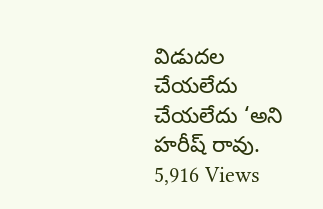విడుదల చేయలేదు చేయలేదు ‘అని హరీష్ రావు.
5,916 Views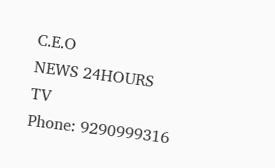C.E.O
NEWS 24HOURS TV
Phone: 9290999316